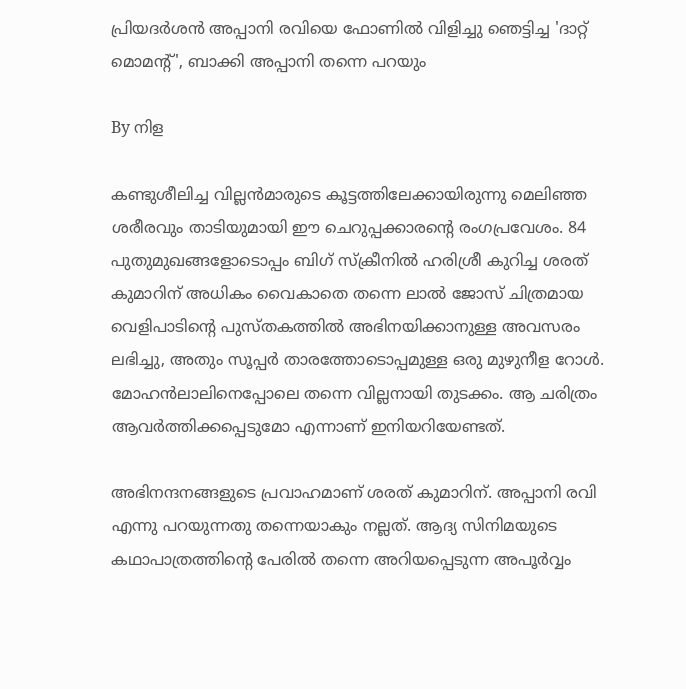പ്രിയദര്‍ശന്‍ അപ്പാനി രവിയെ ഫോണില്‍ വിളിച്ചു ഞെട്ടിച്ച 'ദാറ്റ് മൊമന്റ്', ബാക്കി അപ്പാനി തന്നെ പറയും

By നിള

കണ്ടുശീലിച്ച വില്ലന്‍മാരുടെ കൂട്ടത്തിലേക്കായിരുന്നു മെലിഞ്ഞ ശരീരവും താടിയുമായി ഈ ചെറുപ്പക്കാരന്റെ രംഗപ്രവേശം. 84 പുതുമുഖങ്ങളോടൊപ്പം ബിഗ് സ്‌ക്രീനില്‍ ഹരിശ്രീ കുറിച്ച ശരത് കുമാറിന് അധികം വൈകാതെ തന്നെ ലാല്‍ ജോസ് ചിത്രമായ വെളിപാടിന്റെ പുസ്തകത്തില്‍ അഭിനയിക്കാനുള്ള അവസരം ലഭിച്ചു, അതും സൂപ്പര്‍ താരത്തോടൊപ്പമുള്ള ഒരു മുഴുനീള റോള്‍. മോഹന്‍ലാലിനെപ്പോലെ തന്നെ വില്ലനായി തുടക്കം. ആ ചരിത്രം ആവര്‍ത്തിക്കപ്പെടുമോ എന്നാണ് ഇനിയറിയേണ്ടത്.

അഭിനന്ദനങ്ങളുടെ പ്രവാഹമാണ് ശരത് കുമാറിന്. അപ്പാനി രവി എന്നു പറയുന്നതു തന്നെയാകും നല്ലത്. ആദ്യ സിനിമയുടെ കഥാപാത്രത്തിന്റെ പേരില്‍ തന്നെ അറിയപ്പെടുന്ന അപൂര്‍വ്വം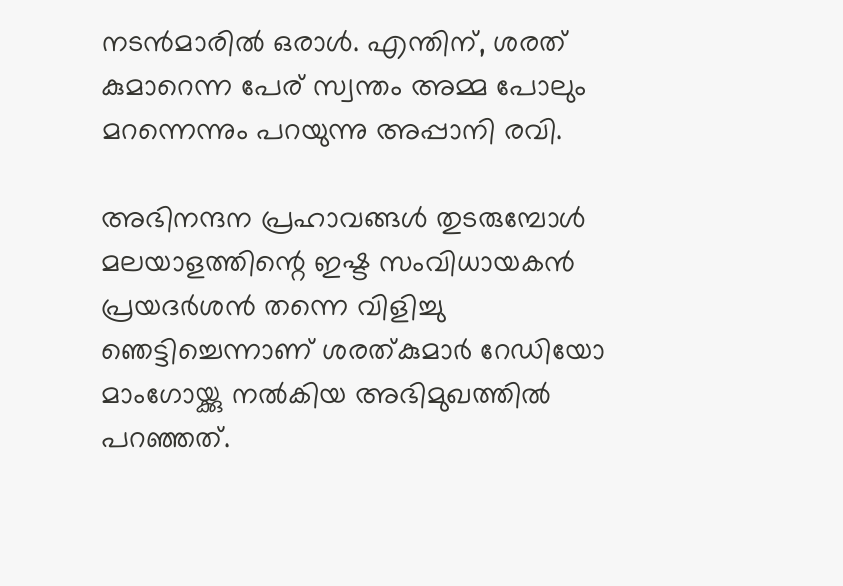നടന്‍മാരില്‍ ഒരാള്‍. എന്തിന്, ശരത് കുമാറെന്ന പേര് സ്വന്തം അമ്മ പോലും മറന്നെന്നും പറയുന്നു അപ്പാനി രവി.

അഭിനന്ദന പ്രഹാവങ്ങള്‍ തുടരുമ്പോള്‍ മലയാളത്തിന്റെ ഇഷ്ട സംവിധായകന്‍ പ്രയദര്‍ശന്‍ തന്നെ വിളിച്ചു ഞെട്ടിച്ചെന്നാണ് ശരത്കുമാര്‍ റേഡിയോ മാംഗോയ്ക്കു നല്‍കിയ അഭിമുഖത്തില്‍ പറഞ്ഞത്.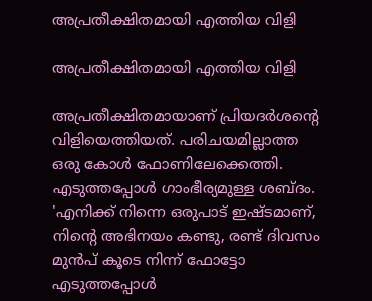അപ്രതീക്ഷിതമായി എത്തിയ വിളി

അപ്രതീക്ഷിതമായി എത്തിയ വിളി

അപ്രതീക്ഷിതമായാണ് പ്രിയദര്‍ശന്റെ വിളിയെത്തിയത്. പരിചയമില്ലാത്ത ഒരു കോള്‍ ഫോണിലേക്കെത്തി. എടുത്തപ്പോള്‍ ഗാംഭീര്യമുള്ള ശബ്ദം. 'എനിക്ക് നിന്നെ ഒരുപാട് ഇഷ്ടമാണ്, നിന്റെ അഭിനയം കണ്ടു, രണ്ട് ദിവസം മുന്‍പ് കൂടെ നിന്ന് ഫോട്ടോ എടുത്തപ്പോള്‍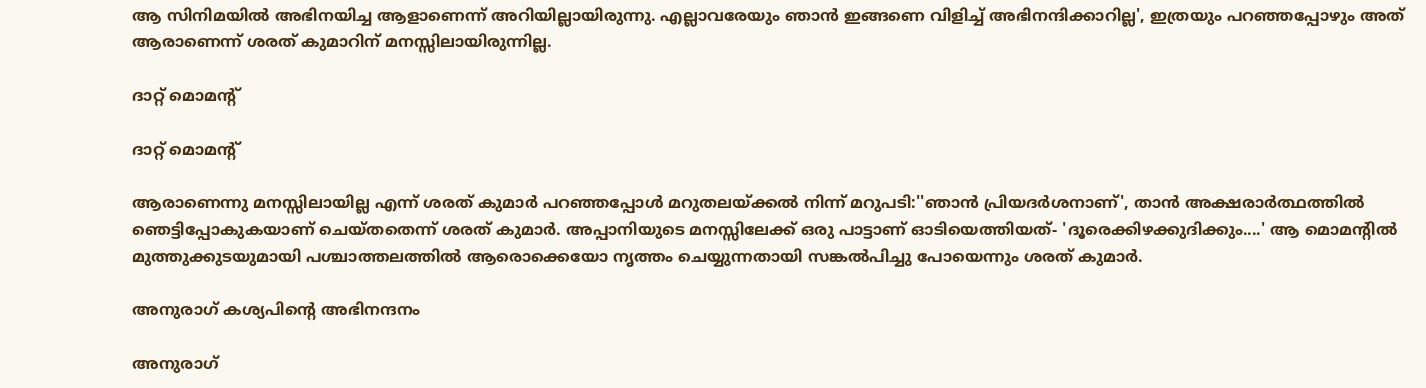ആ സിനിമയില്‍ അഭിനയിച്ച ആളാണെന്ന് അറിയില്ലായിരുന്നു. എല്ലാവരേയും ഞാന്‍ ഇങ്ങണെ വിളിച്ച് അഭിനന്ദിക്കാറില്ല', ഇത്രയും പറഞ്ഞപ്പോഴും അത് ആരാണെന്ന് ശരത് കുമാറിന് മനസ്സിലായിരുന്നില്ല.

ദാറ്റ് മൊമന്റ്

ദാറ്റ് മൊമന്റ്

ആരാണെന്നു മനസ്സിലായില്ല എന്ന് ശരത് കുമാര്‍ പറഞ്ഞപ്പോള്‍ മറുതലയ്ക്കല്‍ നിന്ന് മറുപടി:''ഞാന്‍ പ്രിയദര്‍ശനാണ്', താന്‍ അക്ഷരാര്‍ത്ഥത്തില്‍ ഞെട്ടിപ്പോകുകയാണ് ചെയ്തതെന്ന് ശരത് കുമാര്‍. അപ്പാനിയുടെ മനസ്സിലേക്ക് ഒരു പാട്ടാണ് ഓടിയെത്തിയത്- 'ദൂരെക്കിഴക്കുദിക്കും....' ആ മൊമന്റില്‍ മുത്തുക്കുടയുമായി പശ്ചാത്തലത്തില്‍ ആരൊക്കെയോ നൃത്തം ചെയ്യുന്നതായി സങ്കല്‍പിച്ചു പോയെന്നും ശരത് കുമാര്‍.

അനുരാഗ് കശ്യപിന്റെ അഭിനന്ദനം

അനുരാഗ്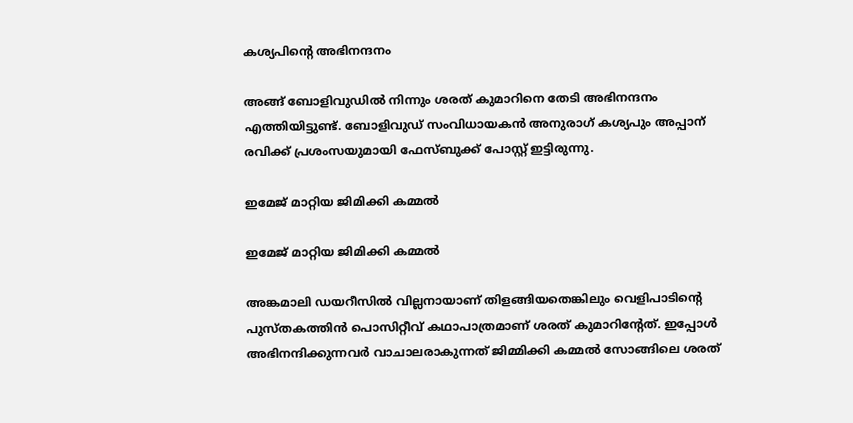കശ്യപിന്റെ അഭിനന്ദനം

അങ്ങ് ബോളിവുഡില്‍ നിന്നും ശരത് കുമാറിനെ തേടി അഭിനന്ദനം എത്തിയിട്ടുണ്ട്. ബോളിവുഡ് സംവിധായകന്‍ അനുരാഗ് കശ്യപും അപ്പാന് രവിക്ക് പ്രശംസയുമായി ഫേസ്ബുക്ക് പോസ്റ്റ് ഇട്ടിരുന്നു.

ഇമേജ് മാറ്റിയ ജിമിക്കി കമ്മല്‍

ഇമേജ് മാറ്റിയ ജിമിക്കി കമ്മല്‍

അങ്കമാലി ഡയറീസില്‍ വില്ലനായാണ് തിളങ്ങിയതെങ്കിലും വെളിപാടിന്റെ പുസ്തകത്തിന്‍ പൊസിറ്റീവ് കഥാപാത്രമാണ് ശരത് കുമാറിന്റേത്. ഇപ്പോള്‍ അഭിനന്ദിക്കുന്നവര്‍ വാചാലരാകുന്നത് ജിമ്മിക്കി കമ്മല്‍ സോങ്ങിലെ ശരത്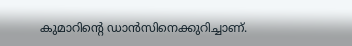കുമാറിന്റെ ഡാന്‍സിനെക്കുറിച്ചാണ്.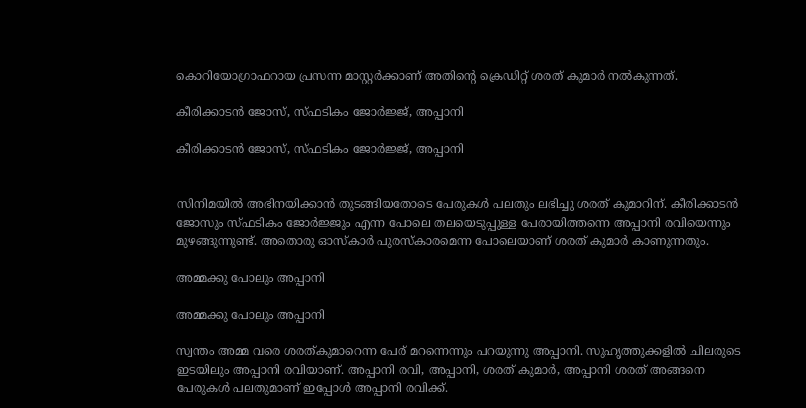കൊറിയോഗ്രാഫറായ പ്രസന്ന മാസ്റ്റര്‍ക്കാണ് അതിന്റെ ക്രെഡിറ്റ് ശരത് കുമാര്‍ നല്‍കുന്നത്.

കീരിക്കാടന്‍ ജോസ്, സ്ഫടികം ജോര്‍ജ്ജ്, അപ്പാനി

കീരിക്കാടന്‍ ജോസ്, സ്ഫടികം ജോര്‍ജ്ജ്, അപ്പാനി


സിനിമയില്‍ അഭിനയിക്കാന്‍ തുടങ്ങിയതോടെ പേരുകള്‍ പലതും ലഭിച്ചു ശരത് കുമാറിന്. കീരിക്കാടന്‍ ജോസും സ്ഫടികം ജോര്‍ജ്ജും എന്ന പോലെ തലയെടുപ്പുള്ള പേരായിത്തന്നെ അപ്പാനി രവിയെന്നും മുഴങ്ങുന്നുണ്ട്. അതൊരു ഓസ്‌കാര്‍ പുരസ്‌കാരമെന്ന പോലെയാണ് ശരത് കുമാര്‍ കാണുന്നതും.

അമ്മക്കു പോലും അപ്പാനി

അമ്മക്കു പോലും അപ്പാനി

സ്വന്തം അമ്മ വരെ ശരത്കുമാറെന്ന പേര് മറന്നെന്നും പറയുന്നു അപ്പാനി. സുഹൃത്തുക്കളില്‍ ചിലരുടെ ഇടയിലും അപ്പാനി രവിയാണ്. അപ്പാനി രവി, അപ്പാനി, ശരത് കുമാര്‍, അപ്പാനി ശരത് അങ്ങനെ പേരുകള്‍ പലതുമാണ് ഇപ്പോള്‍ അപ്പാനി രവിക്ക്.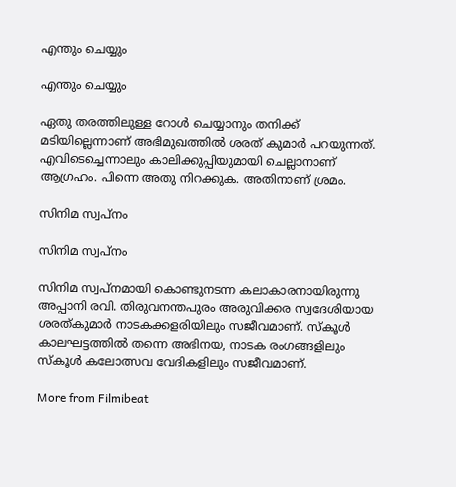എന്തും ചെയ്യും

എന്തും ചെയ്യും

ഏതു തരത്തിലുള്ള റോള്‍ ചെയ്യാനും തനിക്ക് മടിയില്ലെന്നാണ് അഭിമുഖത്തില്‍ ശരത് കുമാര്‍ പറയുന്നത്. എവിടെച്ചെന്നാലും കാലിക്കുപ്പിയുമായി ചെല്ലാനാണ് ആഗ്രഹം. പിന്നെ അതു നിറക്കുക. അതിനാണ് ശ്രമം.

സിനിമ സ്വപ്നം

സിനിമ സ്വപ്നം

സിനിമ സ്വപ്‌നമായി കൊണ്ടുനടന്ന കലാകാരനായിരുന്നു അപ്പാനി രവി. തിരുവനന്തപുരം അരുവിക്കര സ്വദേശിയായ ശരത്കുമാര്‍ നാടകക്കളരിയിലും സജീവമാണ്. സ്‌കൂള്‍ കാലഘട്ടത്തില്‍ തന്നെ അഭിനയ, നാടക രംഗങ്ങളിലും സ്‌കൂള്‍ കലോത്സവ വേദികളിലും സജീവമാണ്.

More from Filmibeat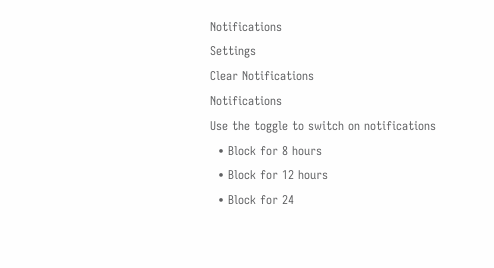Notifications
Settings
Clear Notifications
Notifications
Use the toggle to switch on notifications
  • Block for 8 hours
  • Block for 12 hours
  • Block for 24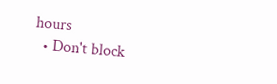hours
  • Don't block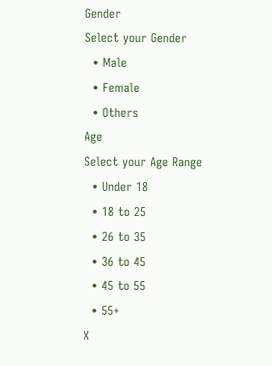Gender
Select your Gender
  • Male
  • Female
  • Others
Age
Select your Age Range
  • Under 18
  • 18 to 25
  • 26 to 35
  • 36 to 45
  • 45 to 55
  • 55+
X